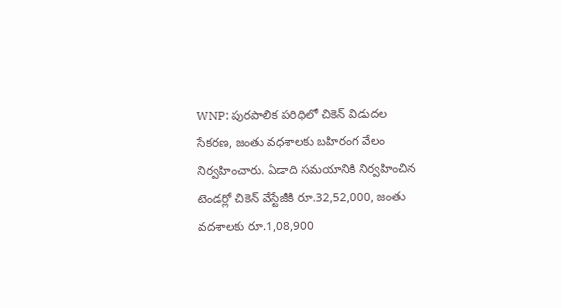WNP: పురపాలిక పరిధిలో చికెన్ విడుదల సేకరణ, జంతు వధశాలకు బహిరంగ వేలం నిర్వహించారు. ఏడాది సమయానికి నిర్వహించిన టెండర్లో చికెన్ వేస్టేజీకి రూ.32,52,000, జంతు వదశాలకు రూ.1,08,900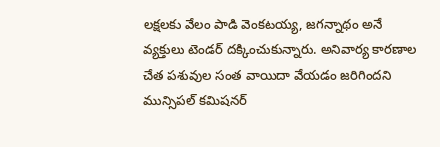లక్షలకు వేలం పాడి వెంకటయ్య, జగన్నాథం అనే వ్యక్తులు టెండర్ దక్కించుకున్నారు. అనివార్య కారణాల చేత పశువుల సంత వాయిదా వేయడం జరిగిందని మున్సిపల్ కమిషనర్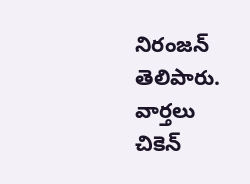నిరంజన్ తెలిపారు.
వార్తలు
చికెన్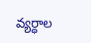వ్యర్ధాల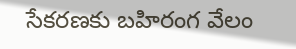సేకరణకు బహిరంగ వేలం